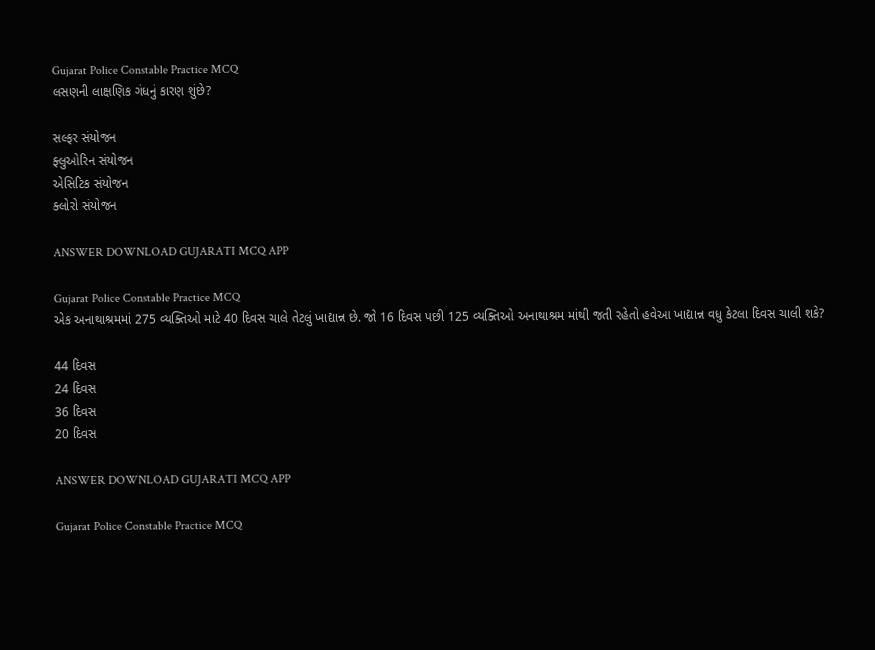Gujarat Police Constable Practice MCQ
લસણની લાક્ષણિક ગંધનું કારણ શુંછે?

સલ્ફર સંયોજન
ફ્લુઓરિન સંયોજન
એસિટિક સંયોજન
ક્લોરો સંયોજન

ANSWER DOWNLOAD GUJARATI MCQ APP

Gujarat Police Constable Practice MCQ
એક અનાથાશ્રમમાં 275 વ્યક્તિઓ માટે 40 દિવસ ચાલે તેટલું ખાદ્યાન્ન છે. જો 16 દિવસ પછી 125 વ્યક્તિઓ અનાથાશ્રમ માંથી જતી રહેતો હવેઆ ખાદ્યાન્ન વધુ કેટલા દિવસ ચાલી શકે?

44 દિવસ
24 દિવસ
36 દિવસ
20 દિવસ

ANSWER DOWNLOAD GUJARATI MCQ APP

Gujarat Police Constable Practice MCQ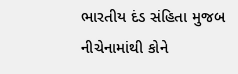ભારતીય દંડ સંહિતા મુજબ નીચેનામાંથી કોને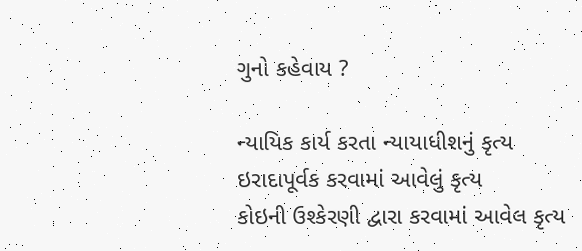ગુનો કહેવાય ?

ન્યાયિક કાર્ય કરતા ન્યાયાધીશનું કૃત્ય
ઇરાદાપૂર્વક કરવામાં આવેલું કૃત્ય
કોઇની ઉશ્કેરણી દ્વારા કરવામાં આવેલ કૃત્ય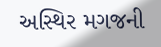અસ્થિર મગજની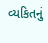વ્યકિતનું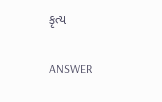કૃત્ય

ANSWER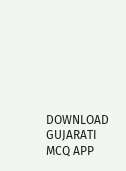DOWNLOAD GUJARATI MCQ APP